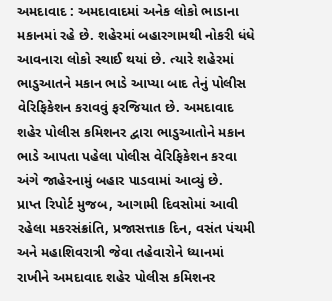અમદાવાદ : અમદાવાદમાં અનેક લોકો ભાડાના મકાનમાં રહે છે. શહેરમાં બહારગામથી નોકરી ધંધે આવનારા લોકો સ્થાઈ થયાં છે. ત્યારે શહેરમાં ભાડુઆતને મકાન ભાડે આપ્યા બાદ તેનું પોલીસ વેરિફિકેશન કરાવવું ફરજિયાત છે. અમદાવાદ શહેર પોલીસ કમિશનર દ્વારા ભાડુઆતોને મકાન ભાડે આપતા પહેલા પોલીસ વેરિફિકેશન કરવા અંગે જાહેરનામું બહાર પાડવામાં આવ્યું છે.
પ્રાપ્ત રિપોર્ટ મુજબ, આગામી દિવસોમાં આવી રહેલા મકરસંક્રાંતિ, પ્રજાસત્તાક દિન, વસંત પંચમી અને મહાશિવરાત્રી જેવા તહેવારોને ધ્યાનમાં રાખીને અમદાવાદ શહેર પોલીસ કમિશનર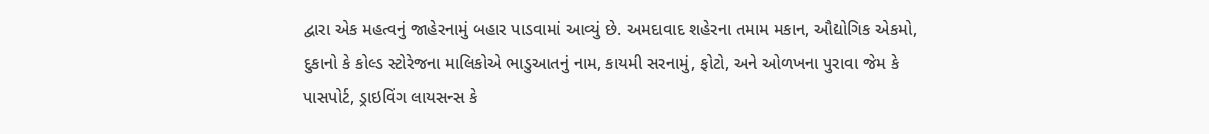દ્વારા એક મહત્વનું જાહેરનામું બહાર પાડવામાં આવ્યું છે. અમદાવાદ શહેરના તમામ મકાન, ઔદ્યોગિક એકમો, દુકાનો કે કોલ્ડ સ્ટોરેજના માલિકોએ ભાડુઆતનું નામ, કાયમી સરનામું, ફોટો, અને ઓળખના પુરાવા જેમ કે પાસપોર્ટ, ડ્રાઇવિંગ લાયસન્સ કે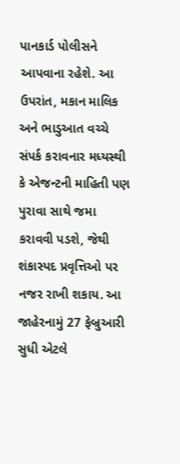પાનકાર્ડ પોલીસને આપવાના રહેશે. આ ઉપરાંત, મકાન માલિક અને ભાડુઆત વચ્ચે સંપર્ક કરાવનાર મધ્યસ્થી કે એજન્ટની માહિતી પણ પુરાવા સાથે જમા કરાવવી પડશે, જેથી શંકાસ્પદ પ્રવૃત્તિઓ પર નજર રાખી શકાય. આ જાહેરનામું 27 ફેબ્રુઆરી સુધી એટલે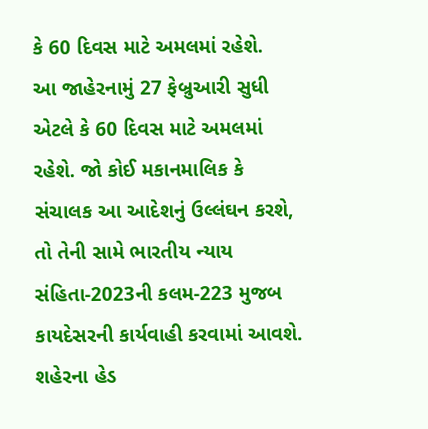કે 60 દિવસ માટે અમલમાં રહેશે.
આ જાહેરનામું 27 ફેબ્રુઆરી સુધી એટલે કે 60 દિવસ માટે અમલમાં રહેશે. જો કોઈ મકાનમાલિક કે સંચાલક આ આદેશનું ઉલ્લંઘન કરશે, તો તેની સામે ભારતીય ન્યાય સંહિતા-2023ની કલમ-223 મુજબ કાયદેસરની કાર્યવાહી કરવામાં આવશે. શહેરના હેડ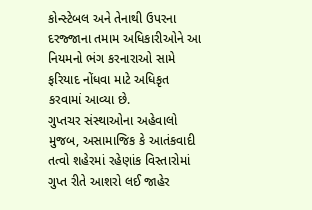કોન્સ્ટેબલ અને તેનાથી ઉપરના દરજ્જાના તમામ અધિકારીઓને આ નિયમનો ભંગ કરનારાઓ સામે ફરિયાદ નોંધવા માટે અધિકૃત કરવામાં આવ્યા છે.
ગુપ્તચર સંસ્થાઓના અહેવાલો મુજબ, અસામાજિક કે આતંકવાદી તત્વો શહેરમાં રહેણાંક વિસ્તારોમાં ગુપ્ત રીતે આશરો લઈ જાહેર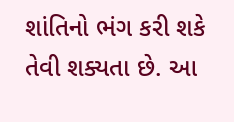શાંતિનો ભંગ કરી શકે તેવી શક્યતા છે. આ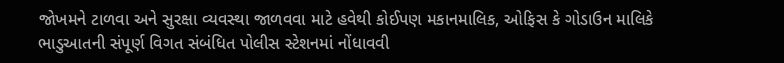જોખમને ટાળવા અને સુરક્ષા વ્યવસ્થા જાળવવા માટે હવેથી કોઈપણ મકાનમાલિક, ઓફિસ કે ગોડાઉન માલિકે ભાડુઆતની સંપૂર્ણ વિગત સંબંધિત પોલીસ સ્ટેશનમાં નોંધાવવી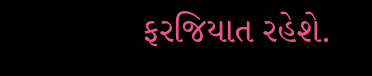ફરજિયાત રહેશે.